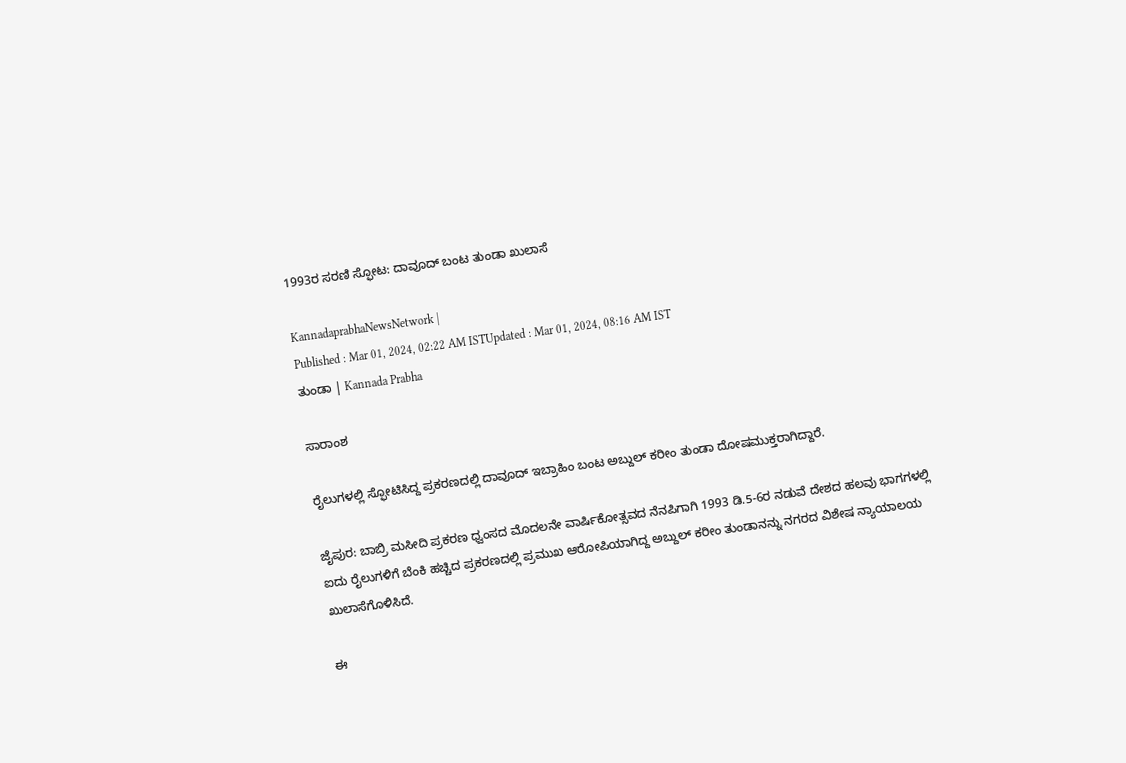1993ರ ಸರಣಿ ಸ್ಫೋಟ: ದಾವೂದ್‌ ಬಂಟ ತುಂಡಾ ಖುಲಾಸೆ

KannadaprabhaNewsNetwork |
Published : Mar 01, 2024, 02:22 AM ISTUpdated : Mar 01, 2024, 08:16 AM IST
ತುಂಡಾ | Kannada Prabha

ಸಾರಾಂಶ

ರೈಲುಗಳಲ್ಲಿ ಸ್ಫೋಟಿಸಿದ್ದ ಪ್ರಕರಣದಲ್ಲಿ ದಾವೂದ್‌ ಇಬ್ರಾಹಿಂ ಬಂಟ ಅಬ್ದುಲ್‌ ಕರೀಂ ತುಂಡಾ ದೋಷಮುಕ್ತರಾಗಿದ್ದಾರೆ.

ಜೈಪುರ: ಬಾಬ್ರಿ ಮಸೀದಿ ಪ್ರಕರಣ ಧ್ವಂಸದ ಮೊದಲನೇ ವಾರ್ಷಿಕೋತ್ಸವದ ನೆನಪಿಗಾಗಿ 1993 ಡಿ.5-6ರ ನಡುವೆ ದೇಶದ ಹಲವು ಭಾಗಗಳಲ್ಲಿ ಐದು ರೈಲುಗಳಿಗೆ ಬೆಂಕಿ ಹಚ್ಚಿದ ಪ್ರಕರಣದಲ್ಲಿ ಪ್ರಮುಖ ಆರೋಪಿಯಾಗಿದ್ದ ಅಬ್ದುಲ್‌ ಕರೀಂ ತುಂಡಾನನ್ನು ನಗರದ ವಿಶೇಷ ನ್ಯಾಯಾಲಯ ಖುಲಾಸೆಗೊಳಿಸಿದೆ.

ಈ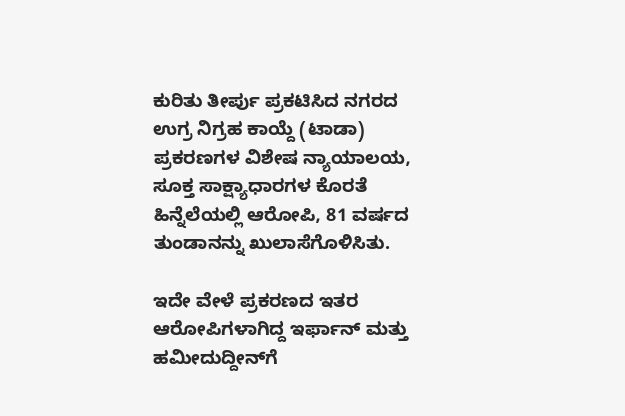ಕುರಿತು ತೀರ್ಪು ಪ್ರಕಟಿಸಿದ ನಗರದ ಉಗ್ರ ನಿಗ್ರಹ ಕಾಯ್ದೆ (ಟಾಡಾ) ಪ್ರಕರಣಗಳ ವಿಶೇಷ ನ್ಯಾಯಾಲಯ, ಸೂಕ್ತ ಸಾಕ್ಷ್ಯಾಧಾರಗಳ ಕೊರತೆ ಹಿನ್ನೆಲೆಯಲ್ಲಿ ಆರೋಪಿ, 81 ವರ್ಷದ ತುಂಡಾನನ್ನು ಖುಲಾಸೆಗೊಳಿಸಿತು.

ಇದೇ ವೇಳೆ ಪ್ರಕರಣದ ಇತರ ಆರೋಪಿಗಳಾಗಿದ್ದ ಇರ್ಫಾನ್‌ ಮತ್ತು ಹಮೀದುದ್ದೀನ್‌ಗೆ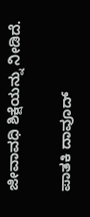ಜೀವಾವಧಿ ಶಿಕ್ಷೆಯನ್ನು ನೀಡಿದೆ.

ಪಾತಕಿ ದಾವೂದ್‌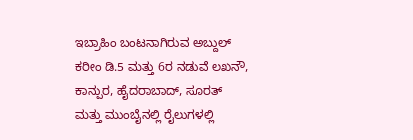ಇಬ್ರಾಹಿಂ ಬಂಟನಾಗಿರುವ ಅಬ್ದುಲ್‌ ಕರೀಂ ಡಿ.5 ಮತ್ತು 6ರ ನಡುವೆ ಲಖನೌ, ಕಾನ್ಪುರ, ಹೈದರಾಬಾದ್‌, ಸೂರತ್‌ ಮತ್ತು ಮುಂಬೈನಲ್ಲಿ ರೈಲುಗಳಲ್ಲಿ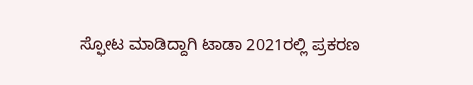ಸ್ಫೋಟ ಮಾಡಿದ್ದಾಗಿ ಟಾಡಾ 2021ರಲ್ಲಿ ಪ್ರಕರಣ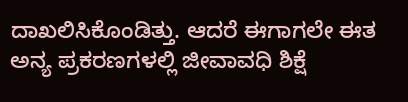ದಾಖಲಿಸಿಕೊಂಡಿತ್ತು. ಆದರೆ ಈಗಾಗಲೇ ಈತ ಅನ್ಯ ಪ್ರಕರಣಗಳಲ್ಲಿ ಜೀವಾವಧಿ ಶಿಕ್ಷೆ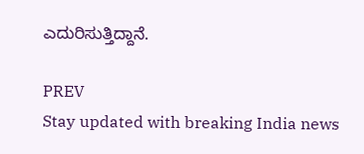ಎದುರಿಸುತ್ತಿದ್ದಾನೆ.

PREV
Stay updated with breaking India news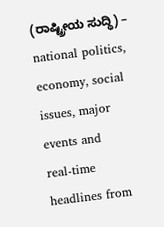(ರಾಷ್ಟ್ರೀಯ ಸುದ್ಧಿ) – national politics, economy, social issues, major events and real‑time headlines from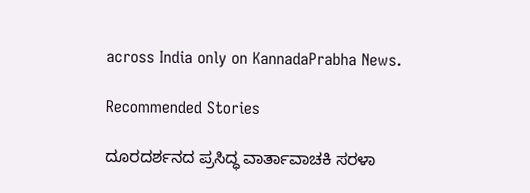across India only on KannadaPrabha News.

Recommended Stories

ದೂರದರ್ಶನದ ಪ್ರಸಿದ್ಧ ವಾರ್ತಾವಾಚಕಿ ಸರಳಾ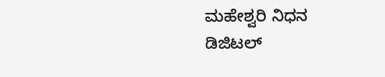ಮಹೇಶ್ವರಿ ನಿಧನ
ಡಿಜಿಟಲ್‌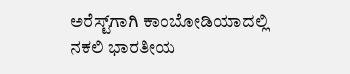ಅರೆಸ್ಟ್‌ಗಾಗಿ ಕಾಂಬೋಡಿಯಾದಲ್ಲಿ ನಕಲಿ ಭಾರತೀಯ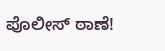ಪೊಲೀಸ್‌ ಠಾಣೆ!